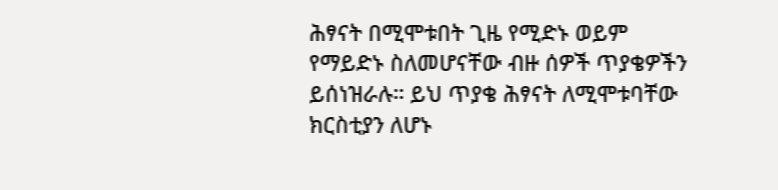ሕፃናት በሚሞቱበት ጊዜ የሚድኑ ወይም የማይድኑ ስለመሆናቸው ብዙ ሰዎች ጥያቄዎችን ይሰነዝራሉ። ይህ ጥያቄ ሕፃናት ለሚሞቱባቸው ክርስቲያን ለሆኑ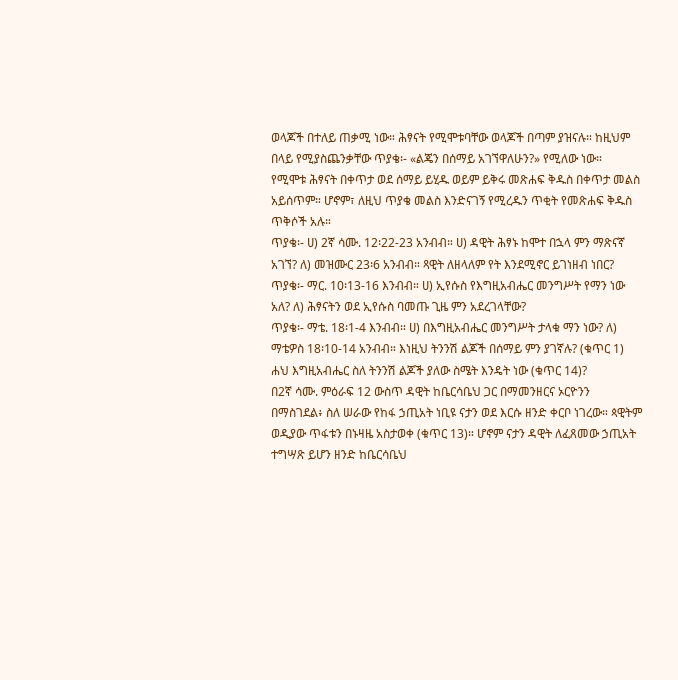ወላጆች በተለይ ጠቃሚ ነው። ሕፃናት የሚሞቱባቸው ወላጆች በጣም ያዝናሉ። ከዚህም በላይ የሚያስጨንቃቸው ጥያቄ፡- «ልጄን በሰማይ አገኘዋለሁን?» የሚለው ነው።
የሚሞቱ ሕፃናት በቀጥታ ወደ ሰማይ ይሂዱ ወይም ይቅሩ መጽሐፍ ቅዱስ በቀጥታ መልስ አይሰጥም። ሆኖም፣ ለዚህ ጥያቄ መልስ እንድናገኝ የሚረዱን ጥቂት የመጽሐፍ ቅዱስ ጥቅሶች አሉ።
ጥያቄ፡- ሀ) 2ኛ ሳሙ. 12፡22-23 አንብብ። ሀ) ዳዊት ሕፃኑ ከሞተ በኋላ ምን ማጽናኛ አገኘ? ለ) መዝሙር 23፡6 አንብብ። ጻዊት ለዘላለም የት እንደሚኖር ይገነዘብ ነበር?
ጥያቄ፡- ማር. 10፡13-16 እንብብ። ሀ) ኢየሱስ የእግዚአብሔር መንግሥት የማን ነው አለ? ለ) ሕፃናትን ወደ ኢየሱስ ባመጡ ጊዜ ምን አደረገላቸው?
ጥያቄ፡- ማቴ. 18፡1-4 እንብብ። ሀ) በእግዚአብሔር መንግሥት ታላቁ ማን ነው? ለ) ማቴዎስ 18፡10-14 አንብብ። እነዚህ ትንንሽ ልጆች በሰማይ ምን ያገኛሉ? (ቁጥር 1) ሐህ እግዚአብሔር ስለ ትንንሽ ልጆች ያለው ስሜት እንዴት ነው (ቁጥር 14)?
በ2ኛ ሳሙ. ምዕራፍ 12 ውስጥ ዳዊት ከቤርሳቤህ ጋር በማመንዘርና ኦርዮንን በማስገደል፥ ስለ ሠራው የከፋ ኃጢአት ነቢዩ ናታን ወደ እርሱ ዘንድ ቀርቦ ነገረው። ጳዊትም ወዲያው ጥፋቱን በኑዛዜ አስታወቀ (ቁጥር 13)። ሆኖም ናታን ዳዊት ለፈጸመው ኃጢአት ተግሣጽ ይሆን ዘንድ ከቤርሳቤህ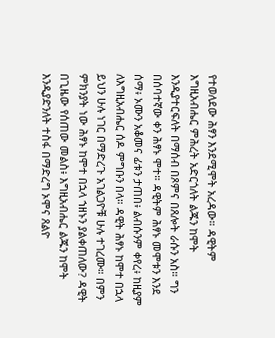የተወለደው ሕፃን እንደሚሞት አረዳው። ዳዊትም እግዚአብሔር ምሕረት አድርጎለት ልጁን ከሞት እንዲያተርፍለት በማሰብ በጾምና በጸሎት ራሱን አስ። ግን በሰባተኛው ቀን ሕፃኑ ሞተ። ዳዊትም ሕፃኑ መሞቱን እንደ ሰማ፥ ኦሙን አቆመና ፊቱን ታጠበ፥ ልብሱንም ቀየረ፥ ከዚያም ለእግዚአብሔር ሰዶ ምግቡን በላ። ዳዊት ሕፃኑ ከሞተ በኋላ ይህን ሁሉ ነገር በማድረጉ አገልጋዮቹ ሁሉ ተገረሙ። በምን ምክንያት ነው ሕፃኑ ከሞተ በኋላ ኀዘኑን ያልቀጠለው? ዳዊት በጊዜው የሰጠው መልስ፥ እግዚአብሔር ልጁን ከሞት እንዲያድንለት ተስፋ በማድረግ ኦሞና ጸልዮ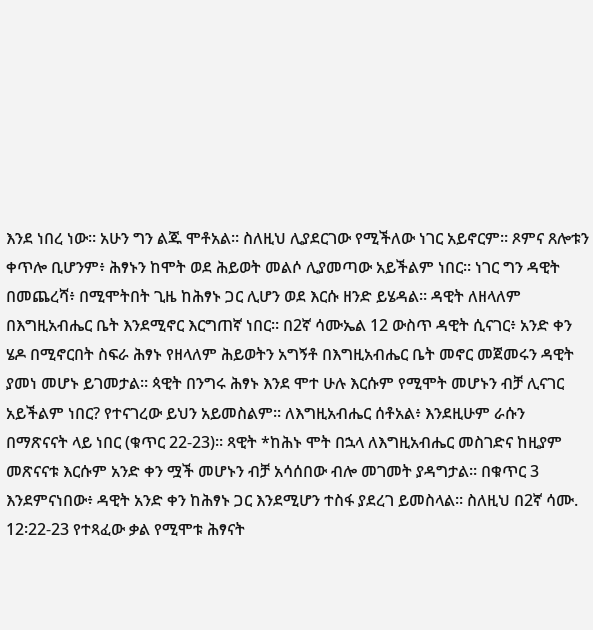እንደ ነበረ ነው። አሁን ግን ልጁ ሞቶአል። ስለዚህ ሊያደርገው የሚችለው ነገር አይኖርም። ጾምና ጸሎቱን ቀጥሎ ቢሆንም፥ ሕፃኑን ከሞት ወደ ሕይወት መልሶ ሊያመጣው አይችልም ነበር። ነገር ግን ዳዊት በመጨረሻ፥ በሚሞትበት ጊዜ ከሕፃኑ ጋር ሊሆን ወደ እርሱ ዘንድ ይሄዳል። ዳዊት ለዘላለም በእግዚአብሔር ቤት እንደሚኖር እርግጠኛ ነበር። በ2ኛ ሳሙኤል 12 ውስጥ ዳዊት ሲናገር፥ አንድ ቀን ሄዶ በሚኖርበት ስፍራ ሕፃኑ የዘላለም ሕይወትን አግኝቶ በእግዚአብሔር ቤት መኖር መጀመሩን ዳዊት ያመነ መሆኑ ይገመታል። ጳዊት በንግሩ ሕፃኑ እንደ ሞተ ሁሉ እርሱም የሚሞት መሆኑን ብቻ ሊናገር አይችልም ነበር? የተናገረው ይህን አይመስልም። ለእግዚአብሔር ሰቶአል፥ እንደዚሁም ራሱን በማጽናናት ላይ ነበር (ቁጥር 22-23)። ጻዊት *ከሕኑ ሞት በኋላ ለእግዚአብሔር መስገድና ከዚያም መጽናናቱ እርሱም አንድ ቀን ሟች መሆኑን ብቻ አሳሰበው ብሎ መገመት ያዳግታል። በቁጥር 3 እንደምናነበው፥ ዳዊት አንድ ቀን ከሕፃኑ ጋር እንደሚሆን ተስፋ ያደረገ ይመስላል። ስለዚህ በ2ኛ ሳሙ. 12፡22-23 የተጻፈው ቃል የሚሞቱ ሕፃናት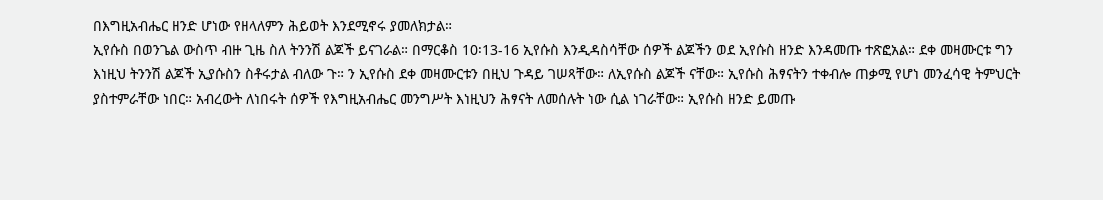በእግዚአብሔር ዘንድ ሆነው የዘላለምን ሕይወት እንደሚኖሩ ያመለክታል።
ኢየሱስ በወንጌል ውስጥ ብዙ ጊዜ ስለ ትንንሽ ልጆች ይናገራል። በማርቆስ 10፡13-16 ኢየሱስ እንዲዳስሳቸው ሰዎች ልጆችን ወደ ኢየሱስ ዘንድ እንዳመጡ ተጽፎአል። ደቀ መዛሙርቱ ግን እነዚህ ትንንሽ ልጆች ኢያሱስን ስቶሩታል ብለው ጉ። ን ኢየሱስ ደቀ መዛሙርቱን በዚህ ጉዳይ ገሠጻቸው። ለኢየሱስ ልጆች ናቸው። ኢየሱስ ሕፃናትን ተቀብሎ ጠቃሚ የሆነ መንፈሳዊ ትምህርት ያስተምራቸው ነበር። አብረውት ለነበሩት ሰዎች የእግዚአብሔር መንግሥት እነዚህን ሕፃናት ለመሰሉት ነው ሲል ነገራቸው። ኢየሱስ ዘንድ ይመጡ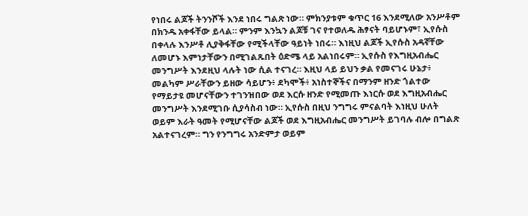የነበሩ ልጆች ትንንሾች እንደ ነበሩ ግልጽ ነው። ምክንያቱም ቁጥር 16 እንደሚለው አንሥቶም በክንዱ አቀፋቸው ይላል። ምንም እንኳን ልጆቹ ገና የተወለዱ ሕፃናት ባይሆኑም፣ ኢየሱስ በቀላሉ እንሥቶ ሊያቅፋቸው የሚችላቸው ዓይነት ነበሩ። እነዚህ ልጆች ኢየሱስ አዳኛቸው ለመሆኑ እምነታቸውን በሚገልጹበት ዕድሜ ላይ አልነበሩም። ኢየሱስ የእግዚአብሔር መንግሥት እንደዚህ ላሉት ነው ሲል ተናገረ። እዚህ ላይ ይህን ቃል የመናገሩ ሁኔታ፥ መልካም ሥራቸውን ይዘው ሳይሆን፥ ደካሞች፥ አነስተኞችና በማንም ዘንድ ጎልተው የማይታዩ መሆናቸውን ተገንዝበው ወደ እርሱ ዘንድ የሚመጡ እነርሱ ወደ እግዚአብሔር መንግሥት እንደሚገቡ ሲያሳስብ ነው። ኢየሱስ በዚህ ንግግሩ ምናልባት እነዚህ ሁለት ወይም እራት ዓመት የሚሆናቸው ልጆች ወደ እግዚአብሔር መንግሥት ይገባሉ ብሎ በግልጽ አልተናገረም። ግን የንግግሩ አንድምታ ወይም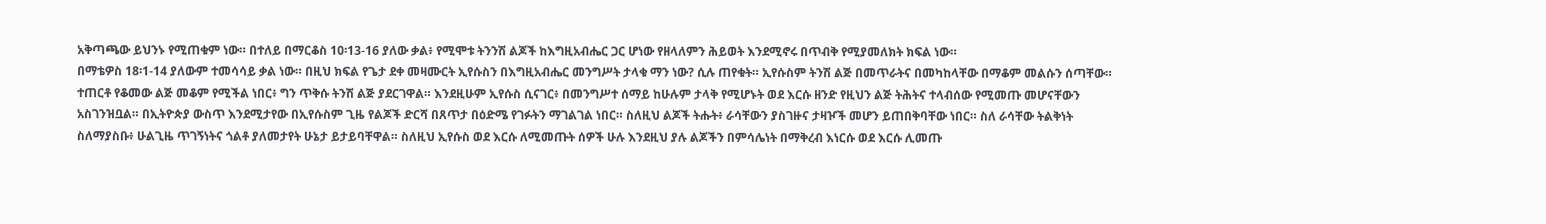አቅጣጫው ይህንኑ የሚጠቁም ነው። በተለይ በማርቆስ 10፡13-16 ያለው ቃል፥ የሚሞቱ ትንንሽ ልጆች ከእግዚአብሔር ጋር ሆነው የዘላለምን ሕይወት እንደሚኖሩ በጥብቅ የሚያመለክት ክፍል ነው።
በማቴዎስ 18፡1-14 ያለውም ተመሳሳይ ቃል ነው። በዚህ ክፍል የጌታ ደቀ መዛሙርት ኢየሱስን በእግዚአብሔር መንግሥት ታላቁ ማን ነው? ሲሉ ጠየቁት። ኢየሱስም ትንሽ ልጅ በመጥራትና በመካከላቸው በማቆም መልሱን ሰጣቸው። ተጠርቶ የቆመው ልጅ መቆም የሚችል ነበር፥ ግን ጥቅሱ ትንሽ ልጅ ያደርገዋል። እንደዚሁም ኢየሱስ ሲናገር፥ በመንግሥተ ሰማይ ከሁሉም ታላቅ የሚሆኑት ወደ እርሱ ዘንድ የዚህን ልጅ ትሕትና ተላብሰው የሚመጡ መሆናቸውን አስገንዝቧል። በኢትዮጵያ ውስጥ እንደሚታየው በኢየሱስም ጊዜ የልጆች ድርሻ በጸጥታ በዕድሜ የገፉትን ማገልገል ነበር። ስለዚህ ልጆች ትሑት፥ ራሳቸውን ያስገዙና ታዛዦች መሆን ይጠበቅባቸው ነበር። ስለ ራሳቸው ትልቅነት ስለማያስቡ፥ ሁልጊዜ ጥገኝነትና ጎልቶ ያለመታየት ሁኔታ ይታይባቸዋል። ስለዚህ ኢየሱስ ወደ እርሱ ለሚመጡት ሰዎች ሁሉ እንደዚህ ያሉ ልጆችን በምሳሌነት በማቅረብ እነርሱ ወደ እርሱ ሊመጡ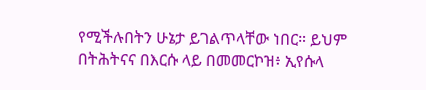የሚችሉበትን ሁኔታ ይገልጥላቸው ነበር። ይህም በትሕትናና በእርሱ ላይ በመመርኮዝ፥ ኢየሱላ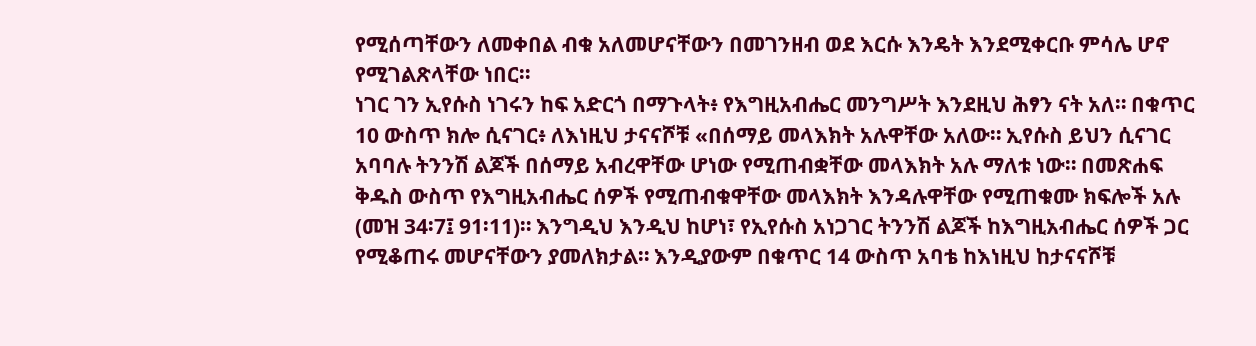የሚሰጣቸውን ለመቀበል ብቁ አለመሆናቸውን በመገንዘብ ወደ እርሱ እንዴት እንደሚቀርቡ ምሳሌ ሆኖ የሚገልጽላቸው ነበር።
ነገር ገን ኢየሱስ ነገሩን ከፍ አድርጎ በማጉላት፥ የእግዚአብሔር መንግሥት እንደዚህ ሕፃን ናት አለ። በቁጥር 10 ውስጥ ክሎ ሲናገር፥ ለእነዚህ ታናናሾቹ «በሰማይ መላእክት አሉዋቸው አለው። ኢየሱስ ይህን ሲናገር አባባሉ ትንንሽ ልጆች በሰማይ አብረዋቸው ሆነው የሚጠብቋቸው መላእክት አሉ ማለቱ ነው። በመጽሐፍ ቅዱስ ውስጥ የእግዚአብሔር ሰዎች የሚጠብቁዋቸው መላእክት እንዳሉዋቸው የሚጠቁሙ ክፍሎች አሉ (መዝ 34፡7፤ 91፡11)። እንግዲህ እንዲህ ከሆነ፣ የኢየሱስ አነጋገር ትንንሽ ልጆች ከእግዚአብሔር ሰዎች ጋር የሚቆጠሩ መሆናቸውን ያመለክታል። እንዲያውም በቁጥር 14 ውስጥ አባቴ ከእነዚህ ከታናናሾቹ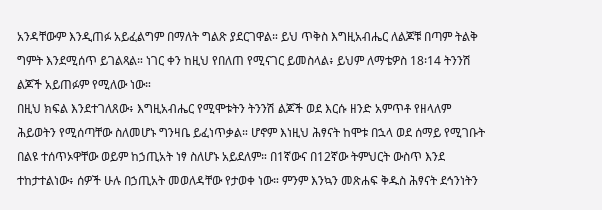አንዳቸውም እንዲጠፉ አይፈልግም በማለት ግልጽ ያደርገዋል። ይህ ጥቅስ እግዚአብሔር ለልጆቹ በጣም ትልቅ ግምት እንደሚሰጥ ይገልጻል። ነገር ቀን ከዚህ የበለጠ የሚናገር ይመስላል፥ ይህም ለማቴዎስ 18፡14 ትንንሽ ልጆች አይጠፉም የሚለው ነው።
በዚህ ክፍል እንደተገለጸው፥ እግዚአብሔር የሚሞቱትን ትንንሽ ልጆች ወደ እርሱ ዘንድ አምጥቶ የዘላለም ሕይወትን የሚሰጣቸው ስለመሆኑ ግንዛቤ ይፈነጥቃል። ሆኖም እነዚህ ሕፃናት ከሞቱ በኋላ ወደ ሰማይ የሚገቡት በልዩ ተሰጥኦዋቸው ወይም ከኃጢአት ነፃ ስለሆኑ አይደለም። በ1ኛውና በ12ኛው ትምህርት ውስጥ እንደ ተከታተልነው፥ ሰዎች ሁሉ በኃጢአት መወለዳቸው የታወቀ ነው። ምንም እንኳን መጽሐፍ ቅዱስ ሕፃናት ደኅንነትን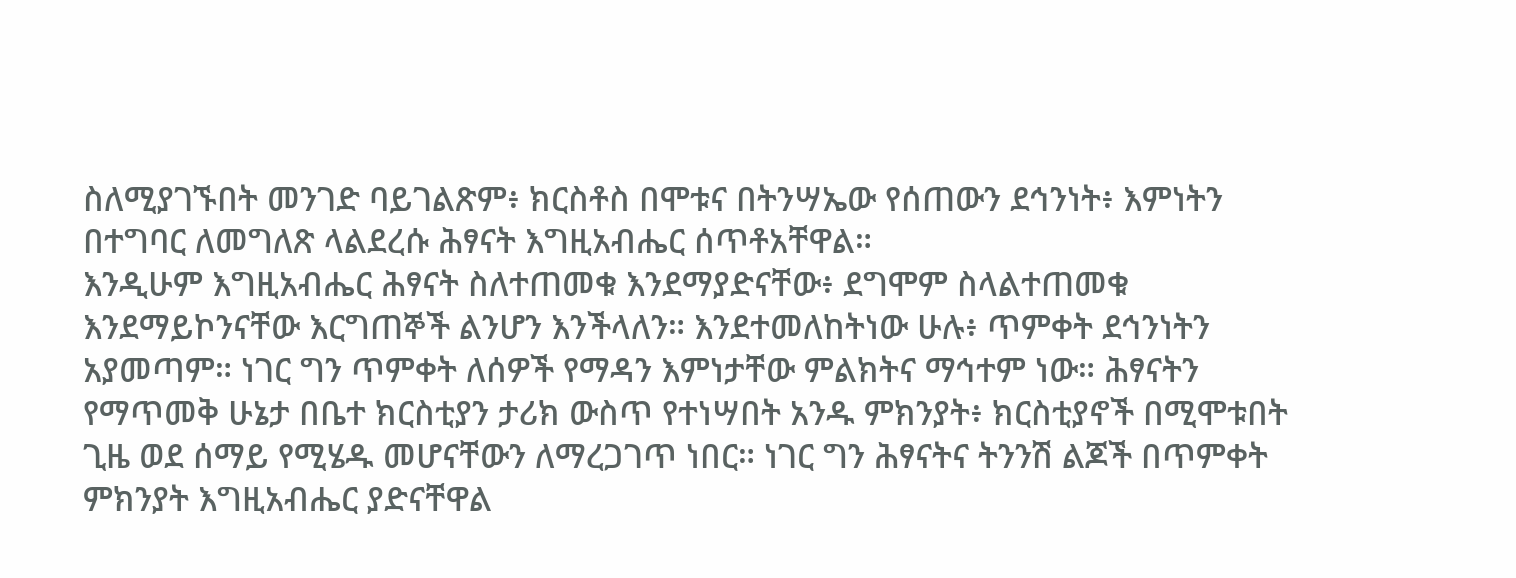ስለሚያገኙበት መንገድ ባይገልጽም፥ ክርስቶስ በሞቱና በትንሣኤው የሰጠውን ደኅንነት፥ እምነትን በተግባር ለመግለጽ ላልደረሱ ሕፃናት እግዚአብሔር ሰጥቶአቸዋል።
እንዲሁም እግዚአብሔር ሕፃናት ስለተጠመቁ እንደማያድናቸው፥ ደግሞም ስላልተጠመቁ እንደማይኮንናቸው እርግጠኞች ልንሆን እንችላለን። እንደተመለከትነው ሁሉ፥ ጥምቀት ደኅንነትን አያመጣም። ነገር ግን ጥምቀት ለሰዎች የማዳን እምነታቸው ምልክትና ማኅተም ነው። ሕፃናትን የማጥመቅ ሁኔታ በቤተ ክርስቲያን ታሪክ ውስጥ የተነሣበት አንዱ ምክንያት፥ ክርስቲያኖች በሚሞቱበት ጊዜ ወደ ሰማይ የሚሄዱ መሆናቸውን ለማረጋገጥ ነበር። ነገር ግን ሕፃናትና ትንንሽ ልጆች በጥምቀት ምክንያት እግዚአብሔር ያድናቸዋል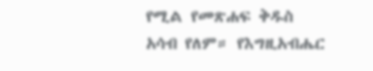የሚል የመጽሐፍ ቅዱስ አሳብ የለም። የእግዚአብሔር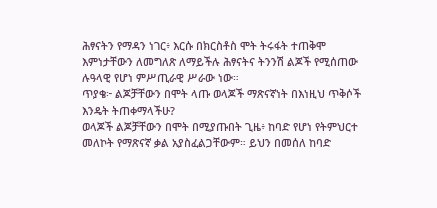ሕፃናትን የማዳን ነገር፥ እርሱ በክርስቶስ ሞት ትሩፋት ተጠቅሞ እምነታቸውን ለመግለጽ ለማይችሉ ሕፃናትና ትንንሽ ልጆች የሚሰጠው ሉዓላዊ የሆነ ምሥጢራዊ ሥራው ነው።
ጥያቄ፦ ልጆቻቸውን በሞት ላጡ ወላጆች ማጽናኛነት በእነዚህ ጥቅሶች እንዴት ትጠቀማላችሁ?
ወላጆች ልጆቻቸውን በሞት በሚያጡበት ጊዜ፥ ከባድ የሆነ የትምህርተ መለኮት የማጽናኛ ቃል አያስፈልጋቸውም። ይህን በመሰለ ከባድ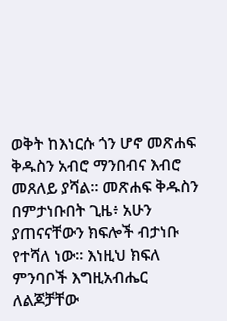ወቅት ከእነርሱ ጎን ሆኖ መጽሐፍ ቅዱስን አብሮ ማንበብና እብሮ መጸለይ ያሻል። መጽሐፍ ቅዱስን በምታነቡበት ጊዜ፥ አሁን ያጠናናቸውን ክፍሎች ብታነቡ የተሻለ ነው። እነዚህ ክፍለ ምንባቦች እግዚአብሔር ለልጆቻቸው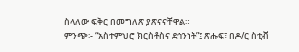ስላለው ፍቅር በመግለጽ ያጽናናቸዋል።
ምንጭ፡- “አስተምህሮ ክርስቶስና ደኅንነት”፤ ጽሑፍ፣ በዶ/ር ስቲቭ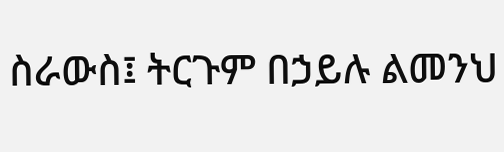ስራውስ፤ ትርጉም በኃይሉ ልመንህ